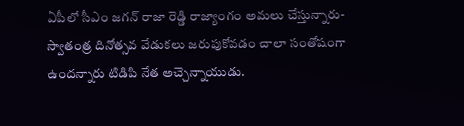ఏపీలో సీఎం జగన్ రాజా రెడ్డి రాజ్యాంగం అమలు చేస్తున్నారు-
స్వాతంత్ర దినోత్సవ వేడుకలు జరుపుకోవడం చాలా సంతోషంగా ఉందన్నారు టిడిపి నేత అచ్చెన్నాయుడు.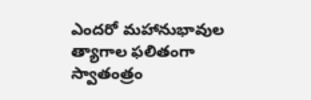ఎందరో మహానుభావుల త్యాగాల ఫలితంగా స్వాతంత్రం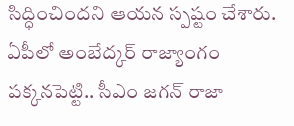సిద్ధించిందని ఆయన స్పష్టం చేశారు. ఏపీలో అంబేద్కర్ రాజ్యాంగం పక్కనపెట్టి.. సీఎం జగన్ రాజా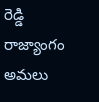రెడ్డి రాజ్యాంగం అమలు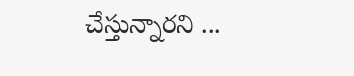చేస్తున్నారని ...